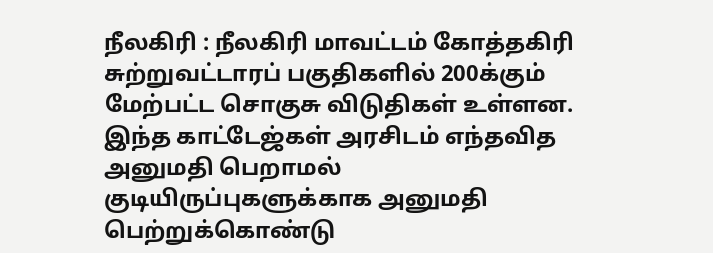நீலகிரி : நீலகிரி மாவட்டம் கோத்தகிரி சுற்றுவட்டாரப் பகுதிகளில் 200க்கும் மேற்பட்ட சொகுசு விடுதிகள் உள்ளன. இந்த காட்டேஜ்கள் அரசிடம் எந்தவித அனுமதி பெறாமல் குடியிருப்புகளுக்காக அனுமதி பெற்றுக்கொண்டு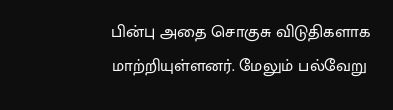பின்பு அதை சொகுசு விடுதிகளாக மாற்றியுள்ளனர். மேலும் பல்வேறு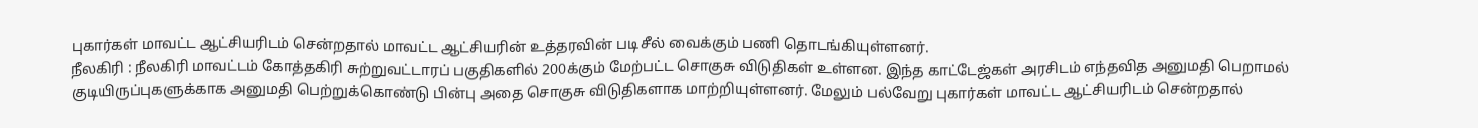புகார்கள் மாவட்ட ஆட்சியரிடம் சென்றதால் மாவட்ட ஆட்சியரின் உத்தரவின் படி சீல் வைக்கும் பணி தொடங்கியுள்ளனர்.
நீலகிரி : நீலகிரி மாவட்டம் கோத்தகிரி சுற்றுவட்டாரப் பகுதிகளில் 200க்கும் மேற்பட்ட சொகுசு விடுதிகள் உள்ளன. இந்த காட்டேஜ்கள் அரசிடம் எந்தவித அனுமதி பெறாமல் குடியிருப்புகளுக்காக அனுமதி பெற்றுக்கொண்டு பின்பு அதை சொகுசு விடுதிகளாக மாற்றியுள்ளனர். மேலும் பல்வேறு புகார்கள் மாவட்ட ஆட்சியரிடம் சென்றதால்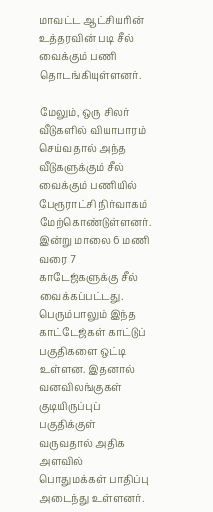மாவட்ட ஆட்சியரின் உத்தரவின் படி சீல் வைக்கும் பணி தொடங்கியுள்ளனர்.

மேலும், ஒரு சிலர் வீடுகளில் வியாபாரம் செய்வதால் அந்த வீடுகளுக்கும் சீல் வைக்கும் பணியில் பேரூராட்சி நிர்வாகம் மேற்கொண்டுள்ளனர். இன்று மாலை 6 மணி வரை 7 காடேஜ்களுக்கு சீல் வைக்கப்பட்டது. பெரும்பாலும் இந்த காட்டேஜ்கள் காட்டுப் பகுதிகளை ஒட்டி உள்ளன. இதனால் வனவிலங்குகள் குடியிருப்புப் பகுதிக்குள் வருவதால் அதிக அளவில் பொதுமக்கள் பாதிப்பு அடைந்து உள்ளனர்.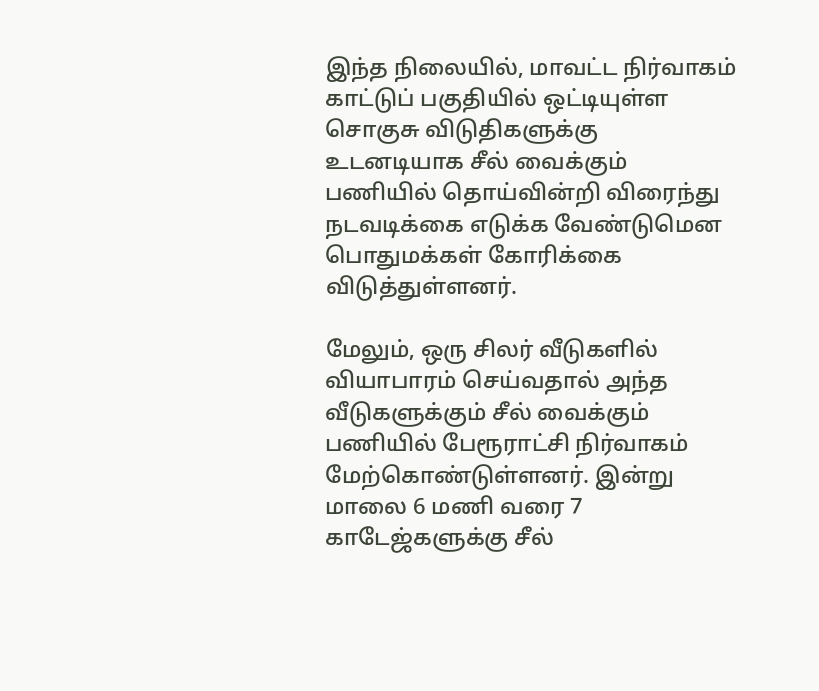இந்த நிலையில், மாவட்ட நிர்வாகம் காட்டுப் பகுதியில் ஒட்டியுள்ள சொகுசு விடுதிகளுக்கு உடனடியாக சீல் வைக்கும் பணியில் தொய்வின்றி விரைந்து நடவடிக்கை எடுக்க வேண்டுமென பொதுமக்கள் கோரிக்கை விடுத்துள்ளனர்.

மேலும், ஒரு சிலர் வீடுகளில் வியாபாரம் செய்வதால் அந்த வீடுகளுக்கும் சீல் வைக்கும் பணியில் பேரூராட்சி நிர்வாகம் மேற்கொண்டுள்ளனர். இன்று மாலை 6 மணி வரை 7 காடேஜ்களுக்கு சீல்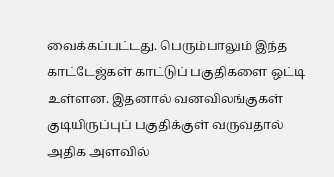வைக்கப்பட்டது. பெரும்பாலும் இந்த காட்டேஜ்கள் காட்டுப் பகுதிகளை ஒட்டி உள்ளன. இதனால் வனவிலங்குகள் குடியிருப்புப் பகுதிக்குள் வருவதால் அதிக அளவில்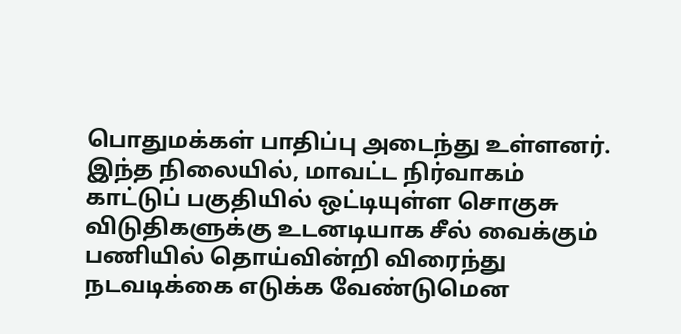பொதுமக்கள் பாதிப்பு அடைந்து உள்ளனர்.
இந்த நிலையில், மாவட்ட நிர்வாகம் காட்டுப் பகுதியில் ஒட்டியுள்ள சொகுசு விடுதிகளுக்கு உடனடியாக சீல் வைக்கும் பணியில் தொய்வின்றி விரைந்து நடவடிக்கை எடுக்க வேண்டுமென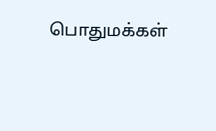பொதுமக்கள்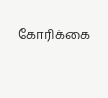கோரிக்கை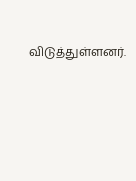விடுத்துள்ளனர்.